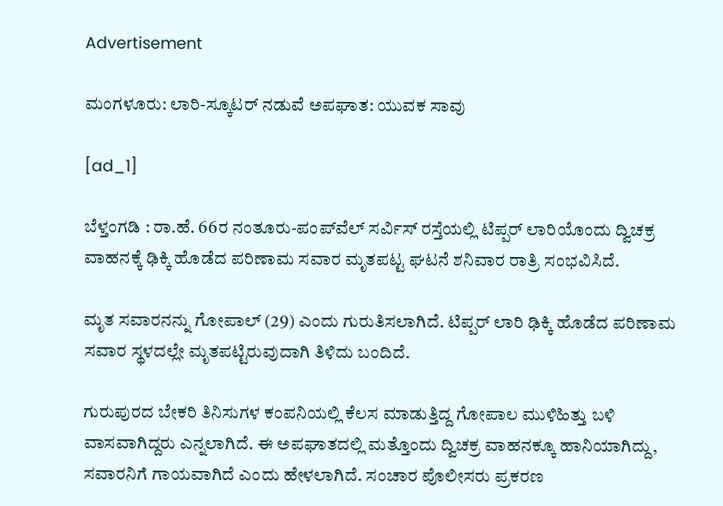Advertisement

ಮಂಗಳೂರು: ಲಾರಿ-ಸ್ಕೂಟರ್‌ ನಡುವೆ ಅಪಘಾತ: ಯುವಕ ಸಾವು

[ad_1]

ಬೆಳ್ತಂಗಡಿ : ರಾ.ಹೆ. 66ರ ನಂತೂರು-ಪಂಪ್‌ವೆಲ್ ಸರ್ವಿಸ್ ರಸ್ತೆಯಲ್ಲಿ ಟಿಪ್ಪರ್ ಲಾರಿಯೊಂದು ದ್ವಿಚಕ್ರ ವಾಹನಕ್ಕೆ ಢಿಕ್ಕಿ ಹೊಡೆದ ಪರಿಣಾಮ ಸವಾರ ಮೃತಪಟ್ಟ ಘಟನೆ ಶನಿವಾರ ರಾತ್ರಿ ಸಂಭವಿಸಿದೆ.

ಮೃತ ಸವಾರನನ್ನು ಗೋಪಾಲ್ (29) ಎಂದು ಗುರುತಿಸಲಾಗಿದೆ. ಟಿಪ್ಪರ್ ಲಾರಿ ಢಿಕ್ಕಿ ಹೊಡೆದ ಪರಿಣಾಮ ಸವಾರ ಸ್ಥಳದಲ್ಲೇ ಮೃತಪಟ್ಟಿರುವುದಾಗಿ ತಿಳಿದು ಬಂದಿದೆ.

ಗುರುಪುರದ ಬೇಕರಿ ತಿನಿಸುಗಳ ಕಂಪನಿಯಲ್ಲಿ ಕೆಲಸ ಮಾಡುತ್ತಿದ್ದ ಗೋಪಾಲ ಮುಳಿಹಿತ್ತು ಬಳಿ ವಾಸವಾಗಿದ್ದರು ಎನ್ನಲಾಗಿದೆ. ಈ ಅಪಘಾತದಲ್ಲಿ ಮತ್ತೊಂದು ದ್ವಿಚಕ್ರ ವಾಹನಕ್ಕೂ ಹಾನಿಯಾಗಿದ್ದು, ಸವಾರನಿಗೆ ಗಾಯವಾಗಿದೆ ಎಂದು ಹೇಳಲಾಗಿದೆ. ಸಂಚಾರ ಪೊಲೀಸರು ಪ್ರಕರಣ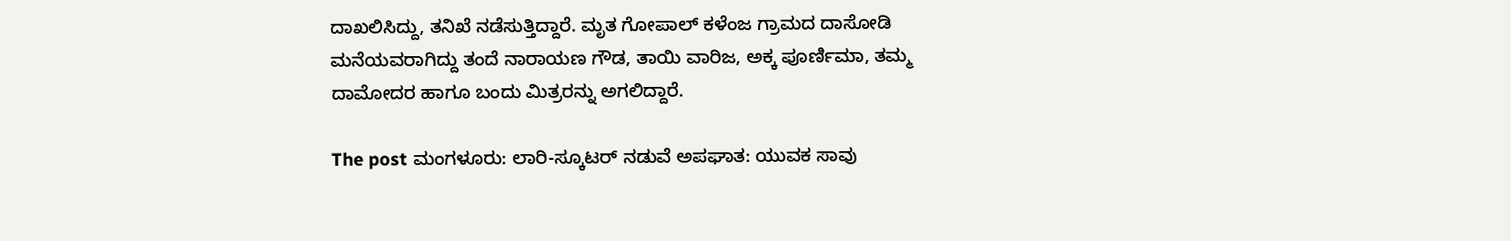ದಾಖಲಿಸಿದ್ದು, ತನಿಖೆ ನಡೆಸುತ್ತಿದ್ದಾರೆ. ಮೃತ ಗೋಪಾಲ್ ಕಳೆಂಜ ಗ್ರಾಮದ ದಾಸೋಡಿ ಮನೆಯವರಾಗಿದ್ದು ತಂದೆ ನಾರಾಯಣ ಗೌಡ, ತಾಯಿ ವಾರಿಜ, ಅಕ್ಕ ಪೂರ್ಣಿಮಾ, ತಮ್ಮ ದಾಮೋದರ ಹಾಗೂ ಬಂದು ಮಿತ್ರರನ್ನು ಅಗಲಿದ್ದಾರೆ.

The post ಮಂಗಳೂರು: ಲಾರಿ-ಸ್ಕೂಟರ್‌ ನಡುವೆ ಅಪಘಾತ: ಯುವಕ ಸಾವು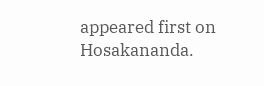appeared first on Hosakananda.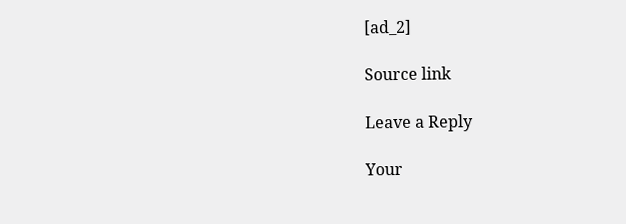[ad_2]

Source link

Leave a Reply

Your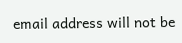email address will not be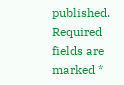published. Required fields are marked *